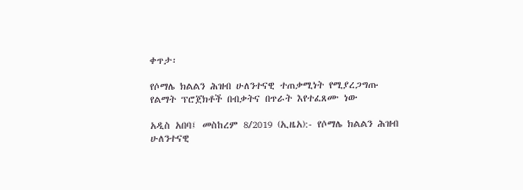ቀጥታ፡

የሶማሌ ክልልን ሕዝብ ሁለንተናዊ ተጠቃሚነት የሚያረጋግጡ የልማት ፕሮጀክቶች በብቃትና በጥራት እየተፈጸሙ ነው

አዲስ አበባ፤ መስከረም 8/2019 (ኢዜአ):- የሶማሌ ክልልን ሕዝብ ሁለንተናዊ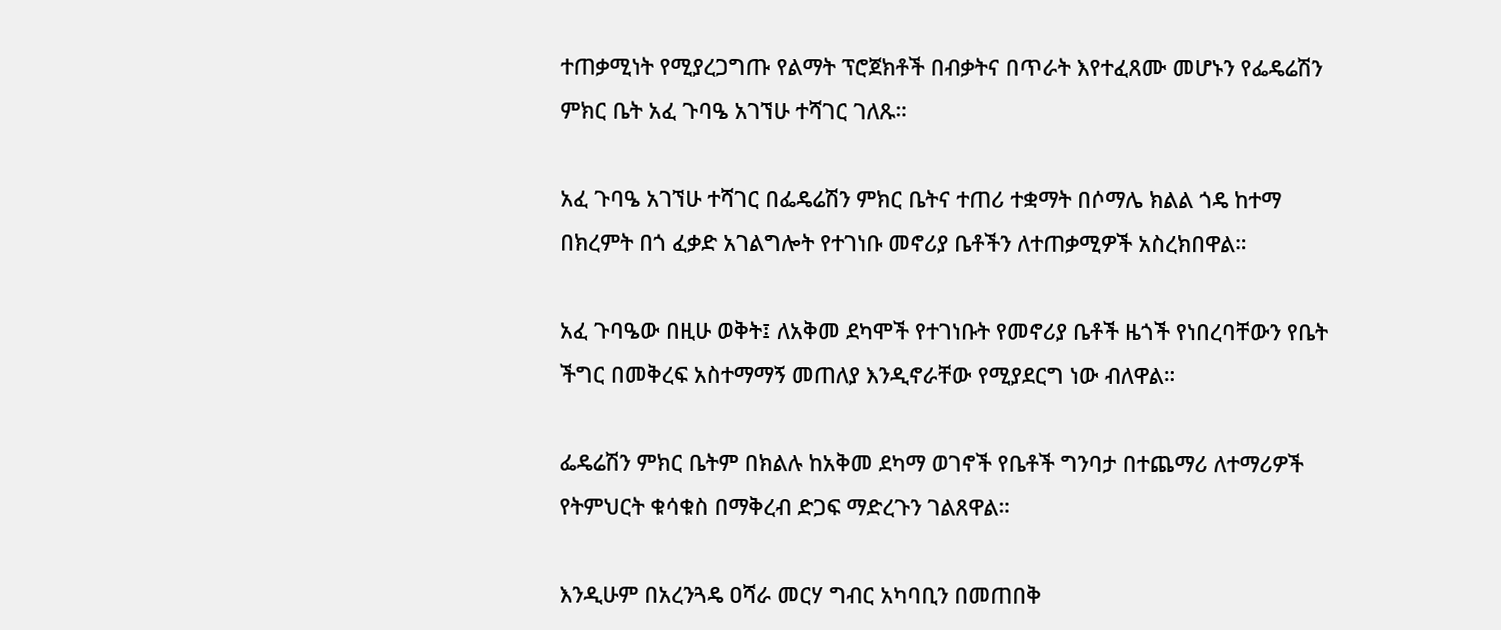ተጠቃሚነት የሚያረጋግጡ የልማት ፕሮጀክቶች በብቃትና በጥራት እየተፈጸሙ መሆኑን የፌዴሬሽን ምክር ቤት አፈ ጉባዔ አገኘሁ ተሻገር ገለጹ።

አፈ ጉባዔ አገኘሁ ተሻገር በፌዴሬሽን ምክር ቤትና ተጠሪ ተቋማት በሶማሌ ክልል ጎዴ ከተማ በክረምት በጎ ፈቃድ አገልግሎት የተገነቡ መኖሪያ ቤቶችን ለተጠቃሚዎች አስረክበዋል።

አፈ ጉባዔው በዚሁ ወቅት፤ ለአቅመ ደካሞች የተገነቡት የመኖሪያ ቤቶች ዜጎች የነበረባቸውን የቤት ችግር በመቅረፍ አስተማማኝ መጠለያ እንዲኖራቸው የሚያደርግ ነው ብለዋል።

ፌዴሬሽን ምክር ቤትም በክልሉ ከአቅመ ደካማ ወገኖች የቤቶች ግንባታ በተጨማሪ ለተማሪዎች የትምህርት ቁሳቁስ በማቅረብ ድጋፍ ማድረጉን ገልጸዋል።

እንዲሁም በአረንጓዴ ዐሻራ መርሃ ግብር አካባቢን በመጠበቅ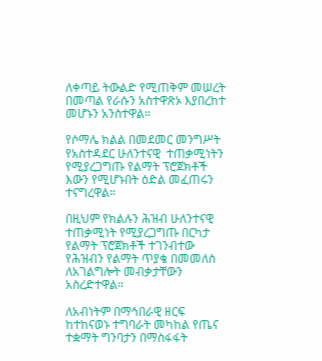ለቀጣይ ትውልድ የሚጠቅም መሠረት በመጣል የራሱን አስተዋጽኦ እያበረከተ መሆኑን አንስተዋል።

የሶማሌ ክልል በመደመር መንግሥት የአስተዳደር ሁለንተናዊ  ተጠቃሚነትን የሚያረጋግጡ የልማት ፕሮጀክቶች እውን የሚሆኑበት ዕድል መፈጠሩን ተናግረዋል።

በዚህም የክልሉን ሕዝብ ሁለንተናዊ ተጠቃሚነት የሚያረጋግጡ በርካታ የልማት ፕሮጀክቶች ተገንብተው የሕዝብን የልማት ጥያቄ በመመለስ ለአገልግሎት መብቃታቸውን አስረድተዋል።

ለአብነትም በማኅበራዊ ዘርፍ ከተከናወኑ ተግባራት መካከል የጤና ተቋማት ግንባታን በማስፋፋት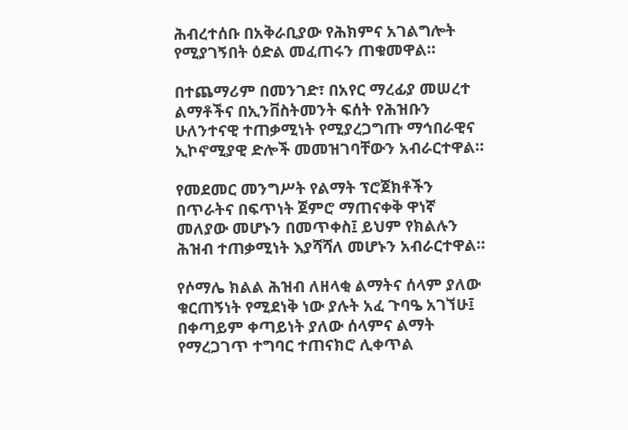ሕብረተሰቡ በአቅራቢያው የሕክምና አገልግሎት የሚያገኝበት ዕድል መፈጠሩን ጠቁመዋል።

በተጨማሪም በመንገድ፣ በአየር ማረፊያ መሠረተ ልማቶችና በኢንቨስትመንት ፍሰት የሕዝቡን ሁለንተናዊ ተጠቃሚነት የሚያረጋግጡ ማኅበራዊና ኢኮኖሚያዊ ድሎች መመዝገባቸውን አብራርተዋል።

የመደመር መንግሥት የልማት ፕሮጀክቶችን በጥራትና በፍጥነት ጀምሮ ማጠናቀቅ ዋነኛ መለያው መሆኑን በመጥቀስ፤ ይህም የክልሉን ሕዝብ ተጠቃሚነት እያሻሻለ መሆኑን አብራርተዋል።

የሶማሌ ክልል ሕዝብ ለዘላቂ ልማትና ሰላም ያለው ቁርጠኝነት የሚደነቅ ነው ያሉት አፈ ጉባዔ አገኘሁ፤ በቀጣይም ቀጣይነት ያለው ሰላምና ልማት የማረጋገጥ ተግባር ተጠናክሮ ሊቀጥል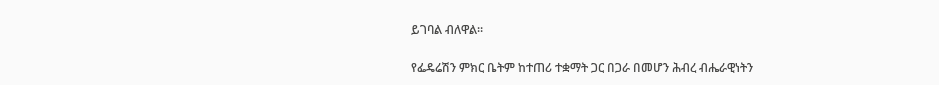ይገባል ብለዋል።

የፌዴሬሽን ምክር ቤትም ከተጠሪ ተቋማት ጋር በጋራ በመሆን ሕብረ ብሔራዊነትን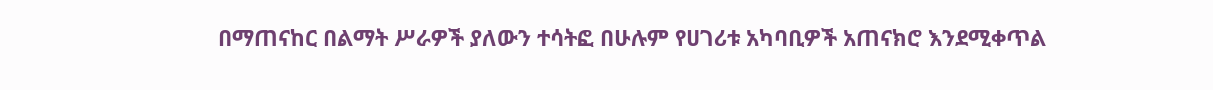በማጠናከር በልማት ሥራዎች ያለውን ተሳትፎ በሁሉም የሀገሪቱ አካባቢዎች አጠናክሮ እንደሚቀጥል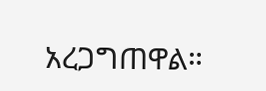አረጋግጠዋል።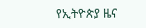የኢትዮጵያ ዜና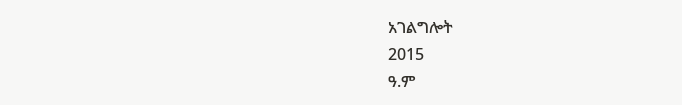አገልግሎት
2015
ዓ.ም